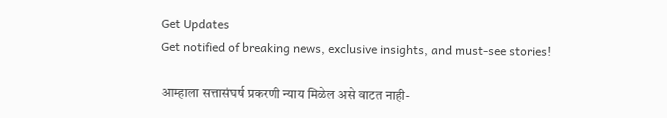Get Updates
Get notified of breaking news, exclusive insights, and must-see stories!

आम्हाला सत्तासंघर्ष प्रकरणी न्याय मिळेल असे वाटत नाही-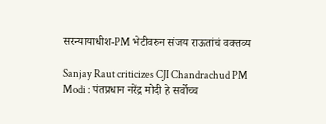सरन्यायाधीश-PM भेटीवरुन संजय राऊतांचं वक्तव्य

Sanjay Raut criticizes CJI Chandrachud PM Modi : पंतप्रधान नरेंद्र मोदी हे सर्वोच्च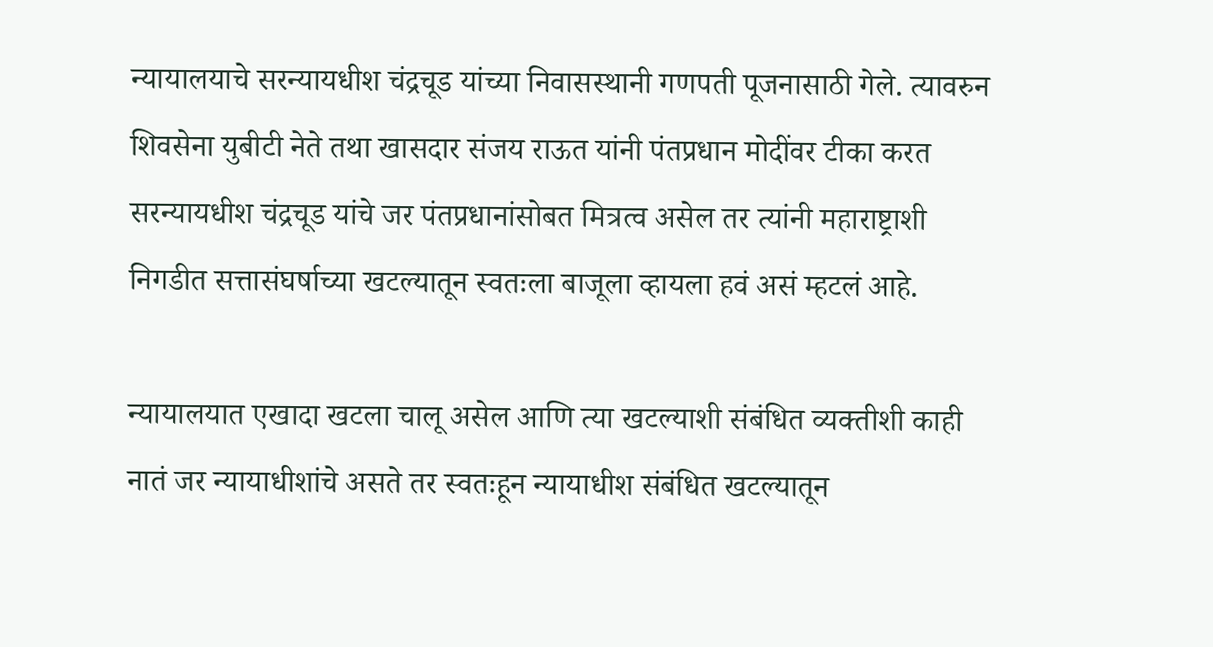न्यायालयाचे सरन्यायधीश चंद्रचूड यांच्या निवासस्थानी गणपती पूजनासाठी गेले. त्यावरुन शिवसेना युबीटी नेते तथा खासदार संजय राऊत यांनी पंतप्रधान मोदींवर टीका करत सरन्यायधीश चंद्रचूड यांचे जर पंतप्रधानांसोबत मित्रत्व असेल तर त्यांनी महाराष्ट्राशी निगडीत सत्तासंघर्षाच्या खटल्यातून स्वतःला बाजूला व्हायला हवं असं म्हटलं आहे.

न्यायालयात एखादा खटला चालू असेल आणि त्या खटल्याशी संबंधित व्यक्तीशी काही नातं जर न्यायाधीशांचे असते तर स्वतःहून न्यायाधीश संबंधित खटल्यातून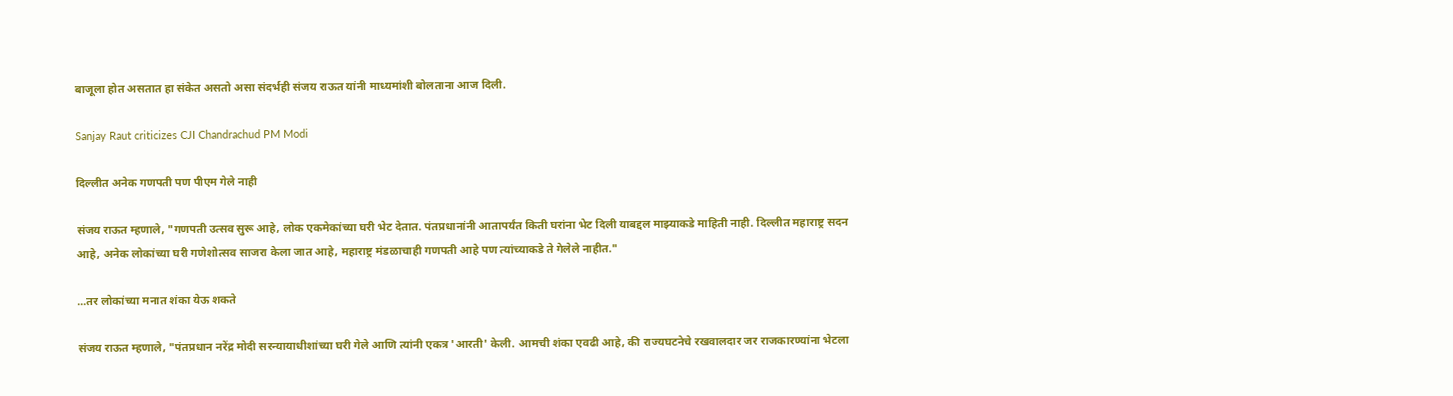बाजूला होत असतात हा संकेत असतो असा संदर्भही संजय राऊत यांनी माध्यमांशी बोलताना आज दिली.

Sanjay Raut criticizes CJI Chandrachud PM Modi

दिल्लीत अनेक गणपती पण पीएम गेले नाही

संजय राऊत म्हणाले, "गणपती उत्सव सुरू आहे, लोक एकमेकांच्या घरी भेट देतात. पंतप्रधानांनी आतापर्यंत किती घरांना भेट दिली याबद्दल माझ्याकडे माहिती नाही. दिल्लीत महाराष्ट्र सदन आहे, अनेक लोकांच्या घरी गणेशोत्सव साजरा केला जात आहे, महाराष्ट्र मंडळाचाही गणपती आहे पण त्यांच्याकडे ते गेलेले नाहीत."

...तर लोकांच्या मनात शंका येऊ शकते

संजय राऊत म्हणाले, "पंतप्रधान नरेंद्र मोदी सरन्यायाधीशांच्या घरी गेले आणि त्यांनी एकत्र 'आरती' केली. आमची शंका एवढी आहे, की राज्यघटनेचे रखवालदार जर राजकारण्यांना भेटला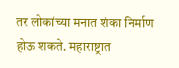तर लोकांच्या मनात शंका निर्माण होऊ शकते. महाराष्ट्रात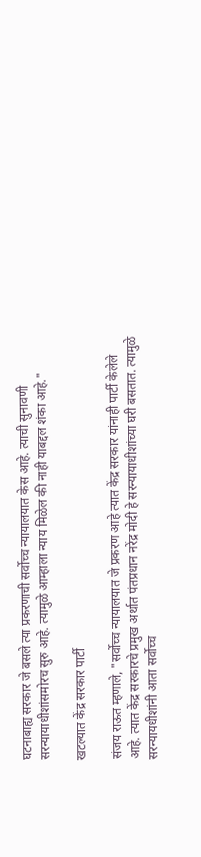घटनाबाह्य सरकार जे बसले त्या प्रकरणाची सर्वोच्च न्यायालयात केस आहे. त्याची सुनावणी सरन्यायाधीशांसमोरच सुरु आहे. त्यामुळे आम्हाला न्याय मिळेल की नाही याबद्दल शंका आहे."

खटल्यात केंद्र सरकार पार्टी

संजय राऊत म्हणाले, "सर्वोच्च न्यायालयात जे प्रकरण आहे त्यात केंद्र सरकार यांनाही पार्टी केलेले आहे. त्यात केंद्र सरकारचे प्रमुख अर्थात पंतप्रधान नरेंद्र मोदी हे सरन्यायाधीशांच्या घरी बसतात. त्यामुळे सरन्यायधीशांनी आता सर्वोच्च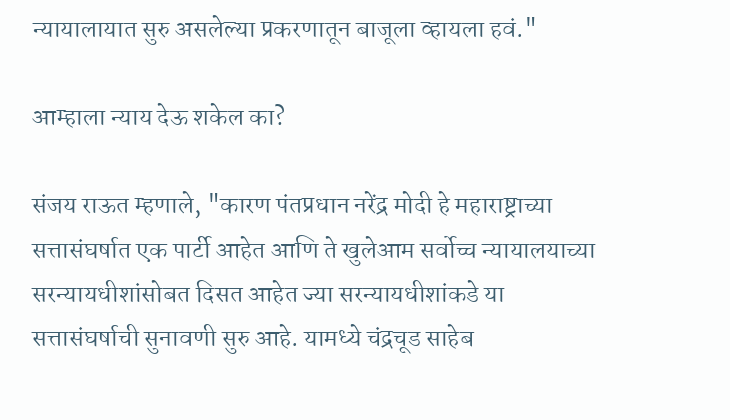न्यायालायात सुरु असलेल्या प्रकरणातून बाजूला व्हायला हवं."

आम्हाला न्याय देऊ शकेल का?

संजय राऊत म्हणाले, "कारण पंतप्रधान नरेंद्र मोदी हे महाराष्ट्राच्या सत्तासंघर्षात एक पार्टी आहेत आणि ते खुलेआम सर्वोच्च न्यायालयाच्या सरन्यायधीशांसोबत दिसत आहेत ज्या सरन्यायधीशांकडे या सत्तासंघर्षाची सुनावणी सुरु आहे. यामध्ये चंद्रचूड साहेब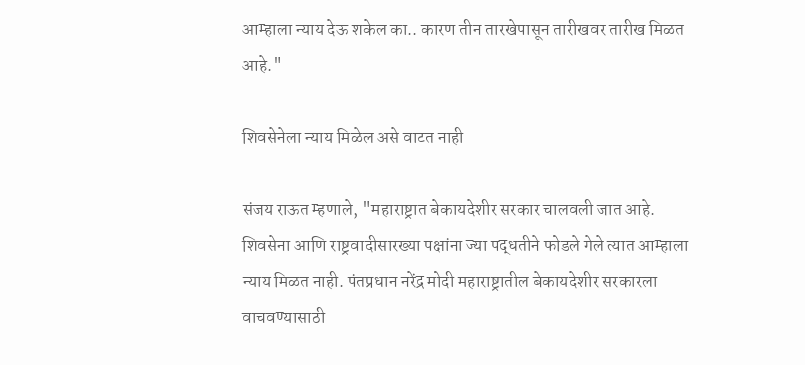आम्हाला न्याय देऊ शकेल का.. कारण तीन तारखेपासून तारीखवर तारीख मिळत आहे."

शिवसेनेला न्याय मिळेल असे वाटत नाही

संजय राऊत म्हणाले, "महाराष्ट्रात बेकायदेशीर सरकार चालवली जात आहे. शिवसेना आणि राष्ट्रवादीसारख्या पक्षांना ज्या पद्धतीने फोडले गेले त्यात आम्हाला न्याय मिळत नाही. पंतप्रधान नरेंद्र मोदी महाराष्ट्रातील बेकायदेशीर सरकारला वाचवण्यासाठी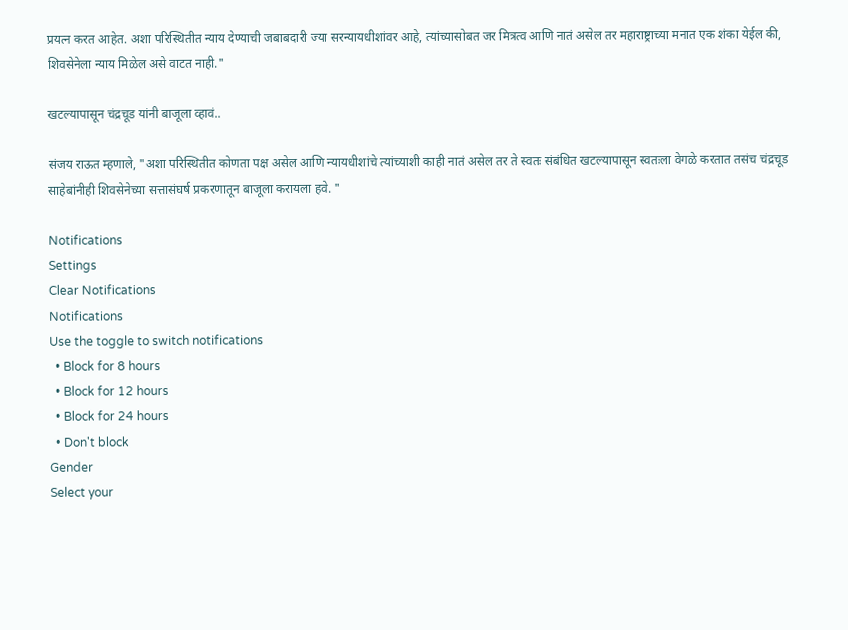प्रयत्न करत आहेत. अशा परिस्थितीत न्याय देण्याची जबाबदारी ज्या सरन्यायधीशांवर आहे, त्यांच्यासोबत जर मित्रत्व आणि नातं असेल तर महाराष्ट्राच्या मनात एक शंका येईल की, शिवसेनेला न्याय मिळेल असे वाटत नाही."

खटल्यापासून चंद्रचूड यांनी बाजूला व्हावं..

संजय राऊत म्हणाले, "अशा परिस्थितीत कोणता पक्ष असेल आणि न्यायधीशांचे त्यांच्याशी काही नातं असेल तर ते स्वतः संबंधित खटल्यापासून स्वतःला वेगळे करतात तसंच चंद्रचूड साहेबांनीही शिवसेनेच्या सत्तासंघर्ष प्रकरणातून बाजूला करायला हवे. "

Notifications
Settings
Clear Notifications
Notifications
Use the toggle to switch notifications
  • Block for 8 hours
  • Block for 12 hours
  • Block for 24 hours
  • Don't block
Gender
Select your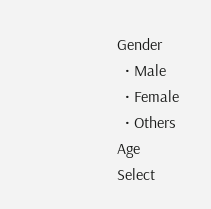Gender
  • Male
  • Female
  • Others
Age
Select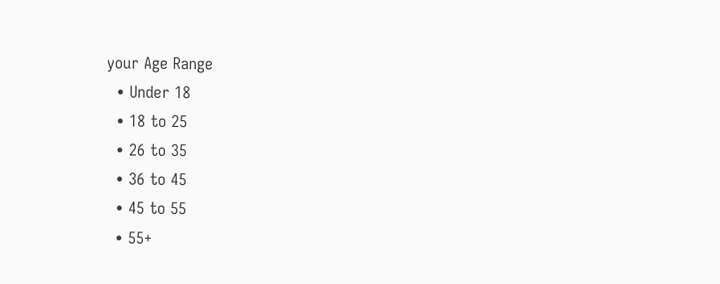your Age Range
  • Under 18
  • 18 to 25
  • 26 to 35
  • 36 to 45
  • 45 to 55
  • 55+